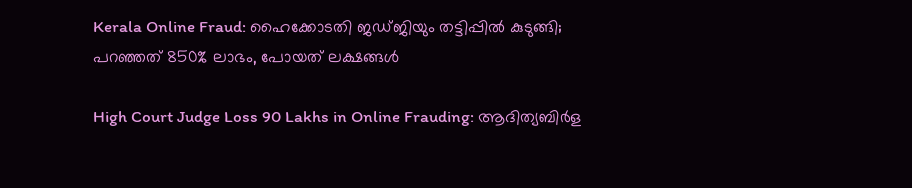Kerala Online Fraud: ഹൈക്കോടതി ജഡ്ജിയും തട്ടിപ്പിൽ കുടുങ്ങി; പറഞ്ഞത് 850% ലാഭം, പോയത് ലക്ഷങ്ങൾ

High Court Judge Loss 90 Lakhs in Online Frauding: ആദിത്യബിര്‍ള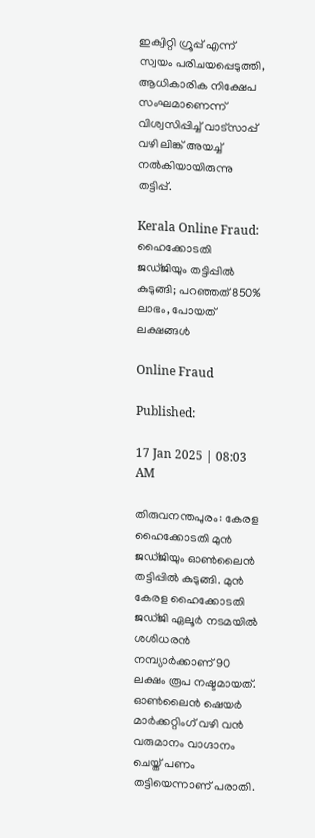ഇക്വിറ്റി ഗ്രൂപ്പ് എന്ന് സ്വയം പരിചയപ്പെടുത്തി, ആധികാരിക നിക്ഷേപ സംഘമാണെന്ന് വിശ്വസിപ്പിച്ച് വാട്സാപ്പ് വഴി ലിങ്ക് അയച്ച് നൽകിയായിരുന്നു തട്ടിപ്പ്.

Kerala Online Fraud: ഹൈക്കോടതി ജഡ്ജിയും തട്ടിപ്പിൽ കുടുങ്ങി; പറഞ്ഞത് 850% ലാഭം, പോയത് ലക്ഷങ്ങൾ

Online Fraud

Published:

17 Jan 2025 | 08:03 AM

തിരുവനന്തപുരം: കേരള ഹൈക്കോടതി മുൻ ജഡ്ജിയും ഓണ്‍ലൈന്‍ തട്ടിപ്പിൽ കുടുങ്ങി. മുൻ കേരള ഹൈക്കോടതി ജഡ്ജി ഏലൂർ നടമയിൽ ശശിധരൻ നമ്പ്യാർക്കാണ് 90 ലക്ഷം രൂപ നഷ്ടമായത്. ഓൺലൈൻ ഷെയർ മാർക്കറ്റിംഗ് വഴി വൻ വരുമാനം വാഗ്ദാനം ചെയ്ത് പണം തട്ടിയെന്നാണ് പരാതി.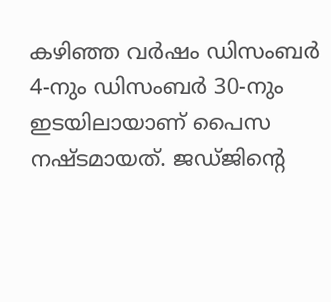കഴിഞ്ഞ വർഷം ഡിസംബർ 4-നും ഡിസംബർ 30-നും ഇടയിലായാണ് പൈസ നഷ്ടമായത്. ജഡ്ജിൻ്റെ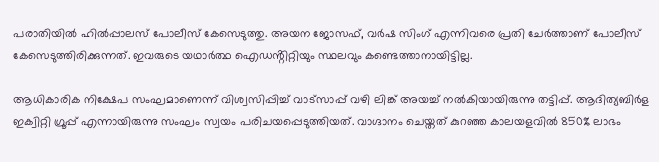പരാതിയിൽ ഹിൽപ്പാലസ് പോലീസ് കേസെടുത്തു. അയന ജോസഫ്, വർഷ സിംഗ് എന്നിവരെ പ്രതി ചേർത്താണ് പോലീസ് കേസെടുത്തിരിക്കുന്നത്. ഇവരുടെ യഥാർത്ഥ ഐഡൻ്റിറ്റിയും സ്ഥലവും കണ്ടെത്താനായിട്ടില്ല.

ആധികാരിക നിക്ഷേപ സംഘമാണെന്ന് വിശ്വസിപ്പിച്ച് വാട്സാപ്പ് വഴി ലിങ്ക് അയച്ച് നൽകിയായിരുന്നു തട്ടിപ്പ്. ആദിത്യബിര്‍ള ഇക്വിറ്റി ഗ്രൂപ്പ് എന്നായിരുന്നു സംഘം സ്വയം പരിചയപ്പെടുത്തിയത്. വാഗ്ദാനം ചെയ്തത് കുറഞ്ഞ കാലയളവിൽ 850% ലാഭം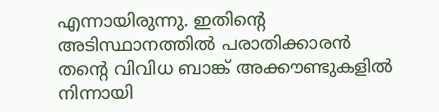എന്നായിരുന്നു. ഇതിൻ്റെ അടിസ്ഥാനത്തിൽ പരാതിക്കാരൻ തൻ്റെ വിവിധ ബാങ്ക് അക്കൗണ്ടുകളിൽ നിന്നായി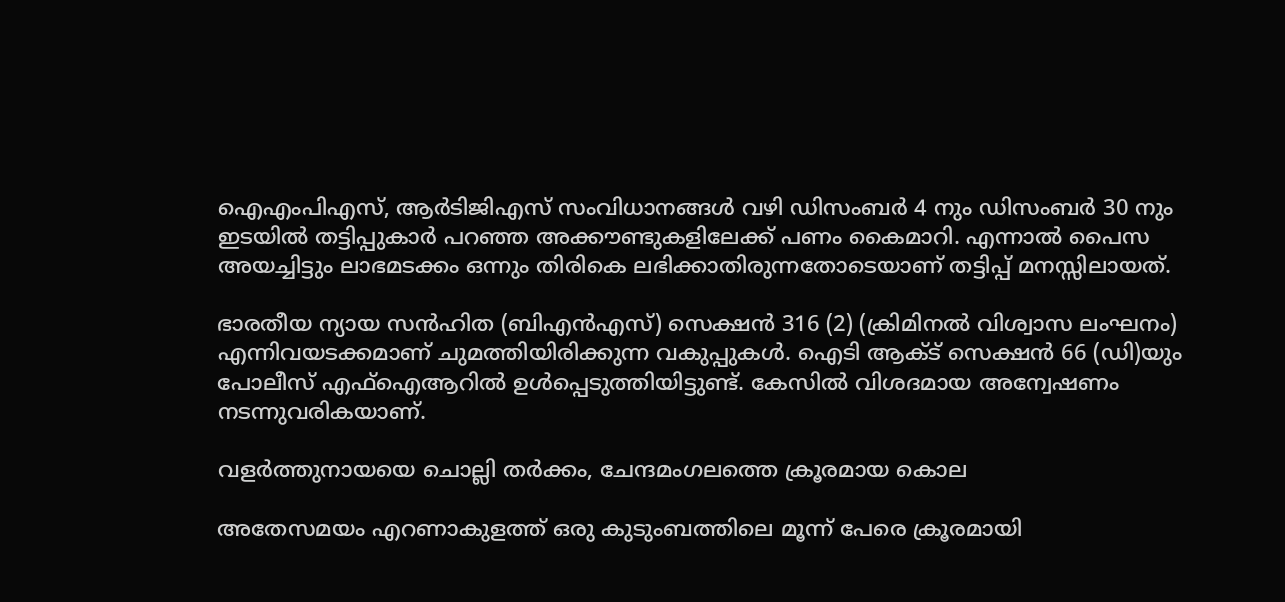ഐഎംപിഎസ്, ആർടിജിഎസ് സംവിധാനങ്ങൾ വഴി ഡിസംബർ 4 നും ഡിസംബർ 30 നും ഇടയിൽ തട്ടിപ്പുകാർ പറഞ്ഞ അക്കൗണ്ടുകളിലേക്ക് പണം കൈമാറി. എന്നാൽ പൈസ അയച്ചിട്ടും ലാഭമടക്കം ഒന്നും തിരികെ ലഭിക്കാതിരുന്നതോടെയാണ് തട്ടിപ്പ് മനസ്സിലായത്.

ഭാരതീയ ന്യായ സൻഹിത (ബിഎൻഎസ്) സെക്ഷൻ 316 (2) (ക്രിമിനൽ വിശ്വാസ ലംഘനം) എന്നിവയടക്കമാണ് ചുമത്തിയിരിക്കുന്ന വകുപ്പുകൾ. ഐടി ആക്ട് സെക്ഷൻ 66 (ഡി)യും പോലീസ് എഫ്ഐആറിൽ ഉൾപ്പെടുത്തിയിട്ടുണ്ട്. കേസിൽ വിശദമായ അന്വേഷണം നടന്നുവരികയാണ്.

വളര്‍ത്തുനായയെ ചൊല്ലി തര്‍ക്കം, ചേന്ദമംഗലത്തെ ക്രൂരമായ കൊല

അതേസമയം എറണാകുളത്ത് ഒരു കുടുംബത്തിലെ മൂന്ന് പേരെ ക്രൂരമായി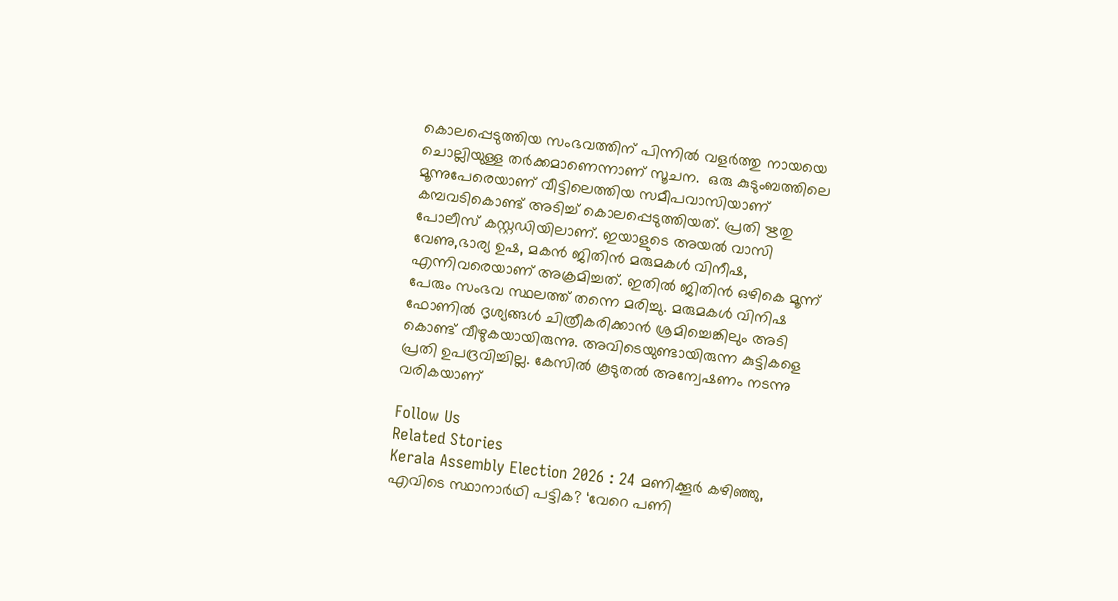കൊലപ്പെടുത്തിയ സംഭവത്തിന് പിന്നിൽ വളർത്തു നായയെ ചൊല്ലിയുള്ള തർക്കമാണെന്നാണ് സൂചന.  ഒരു കുടുംബത്തിലെ മൂന്നുപേരെയാണ് വീട്ടിലെത്തിയ സമീപവാസിയാണ് കമ്പവടികൊണ്ട് അടിച്ച് കൊലപ്പെടുത്തിയത്. പ്രതി ഋതു പോലീസ് കസ്റ്റഡിയിലാണ്. ഇയാളുടെ അയൽ വാസി വേണു,ഭാര്യ ഉഷ, മകന്‍ ജിതിന്‍ മരുമകള്‍ വിനീഷ, എന്നിവരെയാണ് അക്രമിച്ചത്. ഇതിൽ ജിതിൻ ഒഴികെ മൂന്ന് പേരും സംഭവ സ്ഥലത്ത് തന്നെ മരിച്ചു. മരുമകൾ വിനിഷ ഫോണിൽ ദൃശ്യങ്ങൾ ചിത്രീകരിക്കാൻ ശ്രമിച്ചെങ്കിലും അടി കൊണ്ട് വീഴുകയായിരുന്നു. അവിടെയുണ്ടായിരുന്ന കുട്ടികളെ പ്രതി ഉപദ്രവിച്ചില്ല. കേസിൽ കൂടുതൽ അന്വേഷണം നടന്നു വരികയാണ്

Follow Us
Related Stories
Kerala Assembly Election 2026 : 24 മണിക്കൂർ കഴിഞ്ഞു, എവിടെ സ്ഥാനാർഥി പട്ടിക? ‘വേറെ പണി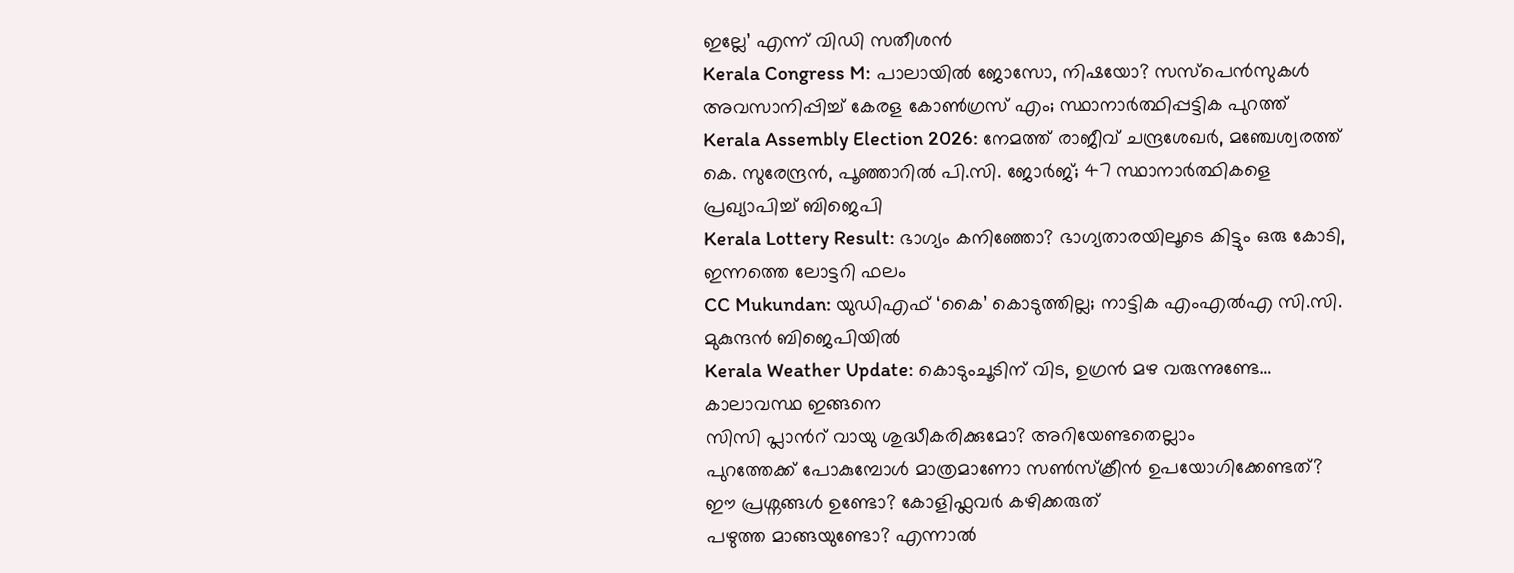ഇല്ലേ’ എന്ന് വിഡി സതീശൻ
Kerala Congress M: പാലായില്‍ ജോസോ, നിഷയോ? സസ്‌പെന്‍സുകള്‍ അവസാനിപ്പിച്ച് കേരള കോണ്‍ഗ്രസ് എം; സ്ഥാനാര്‍ത്ഥിപ്പട്ടിക പുറത്ത്‌
Kerala Assembly Election 2026: നേമത്ത് രാജീവ് ചന്ദ്രശേഖര്‍, മഞ്ചേശ്വരത്ത് കെ. സുരേന്ദ്രന്‍, പൂഞ്ഞാറില്‍ പി.സി. ജോര്‍ജ്; 47 സ്ഥാനാര്‍ത്ഥികളെ പ്രഖ്യാപിച്ച് ബിജെപി
Kerala Lottery Result: ഭാഗ്യം കനിഞ്ഞോ? ഭാഗ്യതാരയിലൂടെ കിട്ടും ഒരു കോടി, ഇന്നത്തെ ലോട്ടറി ഫലം
CC Mukundan: യുഡിഎഫ് ‘കൈ’ കൊടുത്തില്ല; നാട്ടിക എംഎൽഎ സി.സി. മുകുന്ദൻ ബിജെപിയിൽ
Kerala Weather Update: കൊടുംചൂടിന് വിട, ഉഗ്രൻ മഴ വരുന്നുണ്ടേ… കാലാവസ്ഥ ഇങ്ങനെ
സിസി പ്ലാന്‍റ് വായു ശുദ്ധീകരിക്കുമോ? അറിയേണ്ടതെല്ലാം
പുറത്തേക്ക് പോകുമ്പോള്‍ മാത്രമാണോ സണ്‍സ്‌ക്രീന്‍ ഉപയോഗിക്കേണ്ടത്?
ഈ പ്രശ്നങ്ങൾ ഉണ്ടോ? കോളിഫ്ലവർ കഴിക്കരുത്
പഴുത്ത മാങ്ങയുണ്ടോ? എന്നാല്‍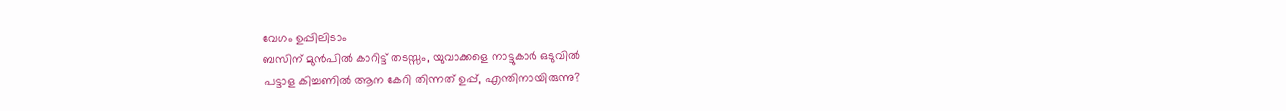വേഗം ഉപ്പിലിടാം
ബസിന് മുൻപിൽ കാറിട്ട് തടസ്സം, യുവാക്കളെ നാട്ടുകാർ ഒടുവിൽ
പട്ടാള കിച്ചണിൽ ആന കേറി തിന്നത് ഉപ്പ്, എന്തിനായിരുന്നു?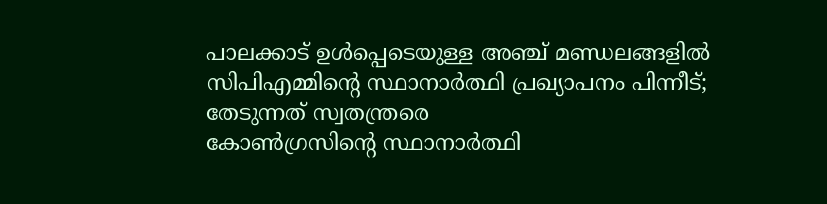പാലക്കാട് ഉള്‍പ്പെടെയുള്ള അഞ്ച് മണ്ഡലങ്ങളില്‍ സിപിഎമ്മിന്റെ സ്ഥാനാര്‍ത്ഥി പ്രഖ്യാപനം പിന്നീട്; തേടുന്നത് സ്വതന്ത്രരെ
കോണ്‍ഗ്രസിന്റെ സ്ഥാനാര്‍ത്ഥി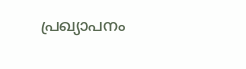പ്രഖ്യാപനം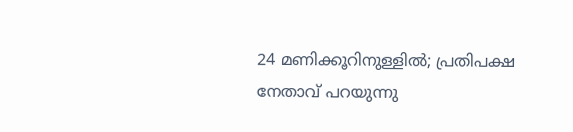24 മണിക്കൂറിനുള്ളില്‍; പ്രതിപക്ഷ നേതാവ് പറയുന്നു